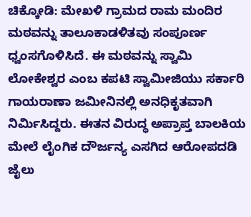ಚಿಕ್ಕೋಡಿ: ಮೇಖಳಿ ಗ್ರಾಮದ ರಾಮ ಮಂದಿರ ಮಠವನ್ನು ತಾಲೂಕಾಡಳಿತವು ಸಂಪೂರ್ಣ ಧ್ವಂಸಗೊಳಿಸಿದೆ. ಈ ಮಠವನ್ನು ಸ್ವಾಮಿ ಲೋಕೇಶ್ವರ ಎಂಬ ಕಪಟಿ ಸ್ವಾಮೀಜಿಯು ಸರ್ಕಾರಿ ಗಾಯರಾಣಾ ಜಮೀನಿನಲ್ಲಿ ಅನಧಿಕೃತವಾಗಿ ನಿರ್ಮಿಸಿದ್ದರು. ಈತನ ವಿರುದ್ಧ ಅಪ್ರಾಪ್ತ ಬಾಲಕಿಯ ಮೇಲೆ ಲೈಂಗಿಕ ದೌರ್ಜನ್ಯ ಎಸಗಿದ ಆರೋಪದಡಿ ಜೈಲು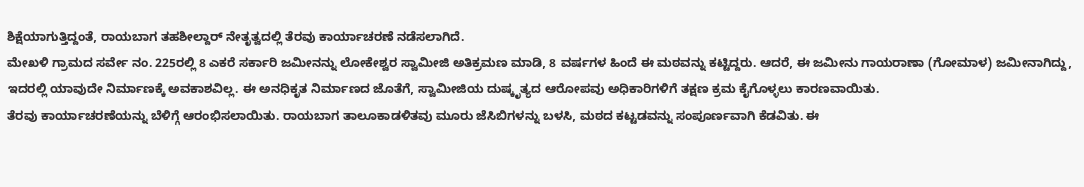ಶಿಕ್ಷೆಯಾಗುತ್ತಿದ್ದಂತೆ, ರಾಯಬಾಗ ತಹಶೀಲ್ದಾರ್ ನೇತೃತ್ವದಲ್ಲಿ ತೆರವು ಕಾರ್ಯಾಚರಣೆ ನಡೆಸಲಾಗಿದೆ.
ಮೇಖಳಿ ಗ್ರಾಮದ ಸರ್ವೇ ನಂ. 225ರಲ್ಲಿ 8 ಎಕರೆ ಸರ್ಕಾರಿ ಜಮೀನನ್ನು ಲೋಕೇಶ್ವರ ಸ್ವಾಮೀಜಿ ಅತಿಕ್ರಮಣ ಮಾಡಿ, 8 ವರ್ಷಗಳ ಹಿಂದೆ ಈ ಮಠವನ್ನು ಕಟ್ಟಿದ್ದರು. ಆದರೆ, ಈ ಜಮೀನು ಗಾಯರಾಣಾ (ಗೋಮಾಳ) ಜಮೀನಾಗಿದ್ದು, ಇದರಲ್ಲಿ ಯಾವುದೇ ನಿರ್ಮಾಣಕ್ಕೆ ಅವಕಾಶವಿಲ್ಲ. ಈ ಅನಧಿಕೃತ ನಿರ್ಮಾಣದ ಜೊತೆಗೆ, ಸ್ವಾಮೀಜಿಯ ದುಷ್ಕೃತ್ಯದ ಆರೋಪವು ಅಧಿಕಾರಿಗಳಿಗೆ ತಕ್ಷಣ ಕ್ರಮ ಕೈಗೊಳ್ಳಲು ಕಾರಣವಾಯಿತು.
ತೆರವು ಕಾರ್ಯಾಚರಣೆಯನ್ನು ಬೆಳಿಗ್ಗೆ ಆರಂಭಿಸಲಾಯಿತು. ರಾಯಬಾಗ ತಾಲೂಕಾಡಳಿತವು ಮೂರು ಜೆಸಿಬಿಗಳನ್ನು ಬಳಸಿ, ಮಠದ ಕಟ್ಟಡವನ್ನು ಸಂಪೂರ್ಣವಾಗಿ ಕೆಡವಿತು. ಈ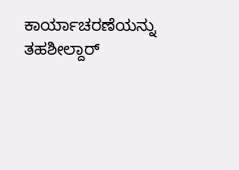ಕಾರ್ಯಾಚರಣೆಯನ್ನು ತಹಶೀಲ್ದಾರ್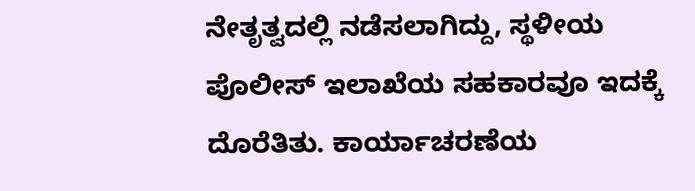ನೇತೃತ್ವದಲ್ಲಿ ನಡೆಸಲಾಗಿದ್ದು, ಸ್ಥಳೀಯ ಪೊಲೀಸ್ ಇಲಾಖೆಯ ಸಹಕಾರವೂ ಇದಕ್ಕೆ ದೊರೆತಿತು. ಕಾರ್ಯಾಚರಣೆಯ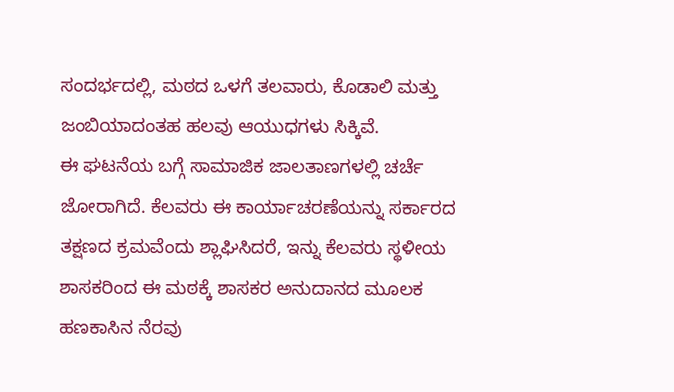ಸಂದರ್ಭದಲ್ಲಿ, ಮಠದ ಒಳಗೆ ತಲವಾರು, ಕೊಡಾಲಿ ಮತ್ತು ಜಂಬಿಯಾದಂತಹ ಹಲವು ಆಯುಧಗಳು ಸಿಕ್ಕಿವೆ.
ಈ ಘಟನೆಯ ಬಗ್ಗೆ ಸಾಮಾಜಿಕ ಜಾಲತಾಣಗಳಲ್ಲಿ ಚರ್ಚೆ ಜೋರಾಗಿದೆ. ಕೆಲವರು ಈ ಕಾರ್ಯಾಚರಣೆಯನ್ನು ಸರ್ಕಾರದ ತಕ್ಷಣದ ಕ್ರಮವೆಂದು ಶ್ಲಾಘಿಸಿದರೆ, ಇನ್ನು ಕೆಲವರು ಸ್ಥಳೀಯ ಶಾಸಕರಿಂದ ಈ ಮಠಕ್ಕೆ ಶಾಸಕರ ಅನುದಾನದ ಮೂಲಕ ಹಣಕಾಸಿನ ನೆರವು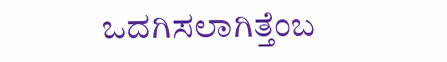ಒದಗಿಸಲಾಗಿತ್ತೆಂಬ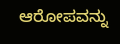ಆರೋಪವನ್ನು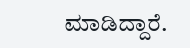ಮಾಡಿದ್ದಾರೆ.